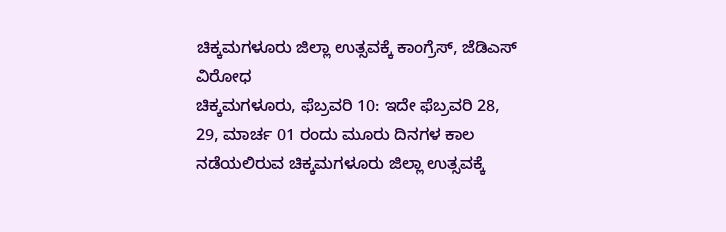ಚಿಕ್ಕಮಗಳೂರು ಜಿಲ್ಲಾ ಉತ್ಸವಕ್ಕೆ ಕಾಂಗ್ರೆಸ್, ಜೆಡಿಎಸ್ ವಿರೋಧ
ಚಿಕ್ಕಮಗಳೂರು, ಫೆಬ್ರವರಿ 10: ಇದೇ ಫೆಬ್ರವರಿ 28, 29, ಮಾರ್ಚ 01 ರಂದು ಮೂರು ದಿನಗಳ ಕಾಲ ನಡೆಯಲಿರುವ ಚಿಕ್ಕಮಗಳೂರು ಜಿಲ್ಲಾ ಉತ್ಸವಕ್ಕೆ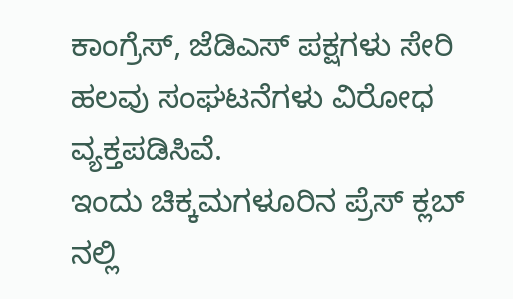ಕಾಂಗ್ರೆಸ್, ಜೆಡಿಎಸ್ ಪಕ್ಷಗಳು ಸೇರಿ ಹಲವು ಸಂಘಟನೆಗಳು ವಿರೋಧ ವ್ಯಕ್ತಪಡಿಸಿವೆ.
ಇಂದು ಚಿಕ್ಕಮಗಳೂರಿನ ಪ್ರೆಸ್ ಕ್ಲಬ್ ನಲ್ಲಿ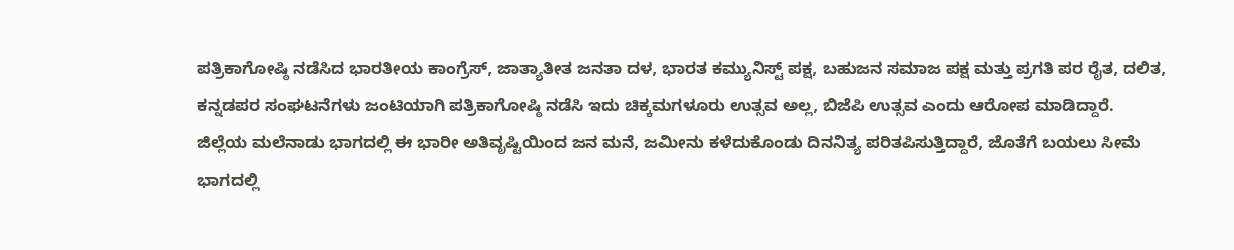ಪತ್ರಿಕಾಗೋಷ್ಠಿ ನಡೆಸಿದ ಭಾರತೀಯ ಕಾಂಗ್ರೆಸ್, ಜಾತ್ಯಾತೀತ ಜನತಾ ದಳ, ಭಾರತ ಕಮ್ಯುನಿಸ್ಟ್ ಪಕ್ಷ, ಬಹುಜನ ಸಮಾಜ ಪಕ್ಷ ಮತ್ತು ಪ್ರಗತಿ ಪರ ರೈತ, ದಲಿತ, ಕನ್ನಡಪರ ಸಂಘಟನೆಗಳು ಜಂಟಿಯಾಗಿ ಪತ್ರಿಕಾಗೋಷ್ಠಿ ನಡೆಸಿ ಇದು ಚಿಕ್ಕಮಗಳೂರು ಉತ್ಸವ ಅಲ್ಲ, ಬಿಜೆಪಿ ಉತ್ಸವ ಎಂದು ಆರೋಪ ಮಾಡಿದ್ದಾರೆ.
ಜಿಲ್ಲೆಯ ಮಲೆನಾಡು ಭಾಗದಲ್ಲಿ ಈ ಭಾರೀ ಅತಿವೃಷ್ಟಿಯಿಂದ ಜನ ಮನೆ, ಜಮೀನು ಕಳೆದುಕೊಂಡು ದಿನನಿತ್ಯ ಪರಿತಪಿಸುತ್ತಿದ್ದಾರೆ, ಜೊತೆಗೆ ಬಯಲು ಸೀಮೆ ಭಾಗದಲ್ಲಿ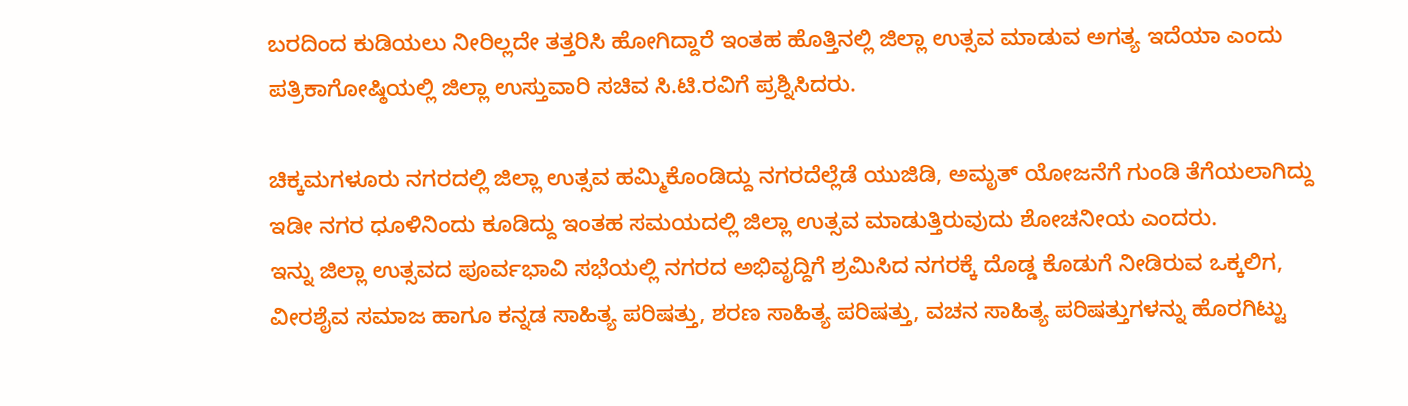ಬರದಿಂದ ಕುಡಿಯಲು ನೀರಿಲ್ಲದೇ ತತ್ತರಿಸಿ ಹೋಗಿದ್ದಾರೆ ಇಂತಹ ಹೊತ್ತಿನಲ್ಲಿ ಜಿಲ್ಲಾ ಉತ್ಸವ ಮಾಡುವ ಅಗತ್ಯ ಇದೆಯಾ ಎಂದು ಪತ್ರಿಕಾಗೋಷ್ಠಿಯಲ್ಲಿ ಜಿಲ್ಲಾ ಉಸ್ತುವಾರಿ ಸಚಿವ ಸಿ.ಟಿ.ರವಿಗೆ ಪ್ರಶ್ನಿಸಿದರು.

ಚಿಕ್ಕಮಗಳೂರು ನಗರದಲ್ಲಿ ಜಿಲ್ಲಾ ಉತ್ಸವ ಹಮ್ಮಿಕೊಂಡಿದ್ದು ನಗರದೆಲ್ಲೆಡೆ ಯುಜಿಡಿ, ಅಮೃತ್ ಯೋಜನೆಗೆ ಗುಂಡಿ ತೆಗೆಯಲಾಗಿದ್ದು ಇಡೀ ನಗರ ಧೂಳಿನಿಂದು ಕೂಡಿದ್ದು ಇಂತಹ ಸಮಯದಲ್ಲಿ ಜಿಲ್ಲಾ ಉತ್ಸವ ಮಾಡುತ್ತಿರುವುದು ಶೋಚನೀಯ ಎಂದರು.
ಇನ್ನು ಜಿಲ್ಲಾ ಉತ್ಸವದ ಪೂರ್ವಭಾವಿ ಸಭೆಯಲ್ಲಿ ನಗರದ ಅಭಿವೃದ್ದಿಗೆ ಶ್ರಮಿಸಿದ ನಗರಕ್ಕೆ ದೊಡ್ಡ ಕೊಡುಗೆ ನೀಡಿರುವ ಒಕ್ಕಲಿಗ, ವೀರಶೈವ ಸಮಾಜ ಹಾಗೂ ಕನ್ನಡ ಸಾಹಿತ್ಯ ಪರಿಷತ್ತು, ಶರಣ ಸಾಹಿತ್ಯ ಪರಿಷತ್ತು, ವಚನ ಸಾಹಿತ್ಯ ಪರಿಷತ್ತುಗಳನ್ನು ಹೊರಗಿಟ್ಟು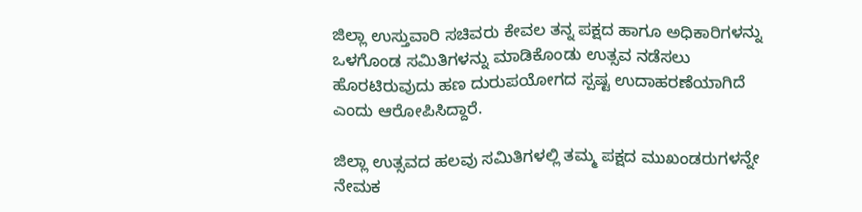ಜಿಲ್ಲಾ ಉಸ್ತುವಾರಿ ಸಚಿವರು ಕೇವಲ ತನ್ನ ಪಕ್ಷದ ಹಾಗೂ ಅಧಿಕಾರಿಗಳನ್ನು ಒಳಗೊಂಡ ಸಮಿತಿಗಳನ್ನು ಮಾಡಿಕೊಂಡು ಉತ್ಸವ ನಡೆಸಲು ಹೊರಟಿರುವುದು ಹಣ ದುರುಪಯೋಗದ ಸ್ಪಷ್ಟ ಉದಾಹರಣೆಯಾಗಿದೆ ಎಂದು ಆರೋಪಿಸಿದ್ದಾರೆ.

ಜಿಲ್ಲಾ ಉತ್ಸವದ ಹಲವು ಸಮಿತಿಗಳಲ್ಲಿ ತಮ್ಮ ಪಕ್ಷದ ಮುಖಂಡರುಗಳನ್ನೇ ನೇಮಕ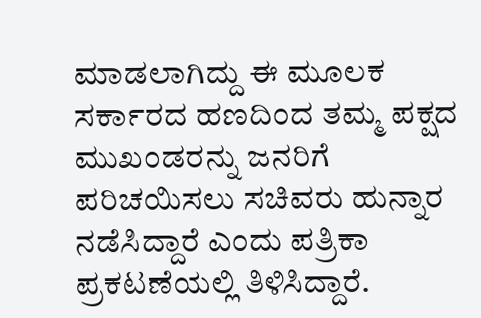ಮಾಡಲಾಗಿದ್ದು ಈ ಮೂಲಕ ಸರ್ಕಾರದ ಹಣದಿಂದ ತಮ್ಮ ಪಕ್ಷದ ಮುಖಂಡರನ್ನು ಜನರಿಗೆ ಪರಿಚಯಿಸಲು ಸಚಿವರು ಹುನ್ನಾರ ನಡೆಸಿದ್ದಾರೆ ಎಂದು ಪತ್ರಿಕಾ ಪ್ರಕಟಣೆಯಲ್ಲಿ ತಿಳಿಸಿದ್ದಾರೆ.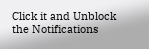Click it and Unblock the Notifications